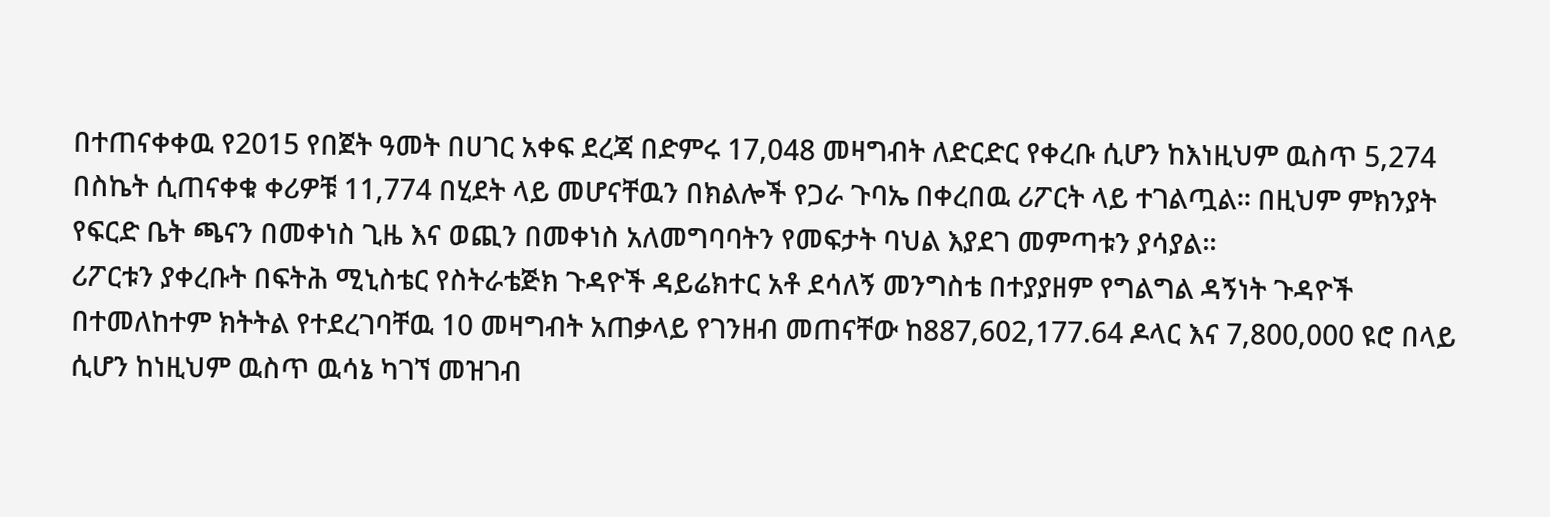በተጠናቀቀዉ የ2015 የበጀት ዓመት በሀገር አቀፍ ደረጃ በድምሩ 17,048 መዛግብት ለድርድር የቀረቡ ሲሆን ከእነዚህም ዉስጥ 5,274 በስኬት ሲጠናቀቁ ቀሪዎቹ 11,774 በሂደት ላይ መሆናቸዉን በክልሎች የጋራ ጉባኤ በቀረበዉ ሪፖርት ላይ ተገልጧል፡፡ በዚህም ምክንያት የፍርድ ቤት ጫናን በመቀነስ ጊዜ እና ወጪን በመቀነስ አለመግባባትን የመፍታት ባህል እያደገ መምጣቱን ያሳያል።
ሪፖርቱን ያቀረቡት በፍትሕ ሚኒስቴር የስትራቴጅክ ጉዳዮች ዳይሬክተር አቶ ደሳለኝ መንግስቴ በተያያዘም የግልግል ዳኝነት ጉዳዮች በተመለከተም ክትትል የተደረገባቸዉ 10 መዛግብት አጠቃላይ የገንዘብ መጠናቸው ከ887,602,177.64 ዶላር እና 7,800,000 ዩሮ በላይ ሲሆን ከነዚህም ዉስጥ ዉሳኔ ካገኘ መዝገብ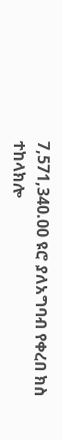7,571,340.00 ዩሮ ያለአግባብ የቀረበ ክስ ተከላክሎ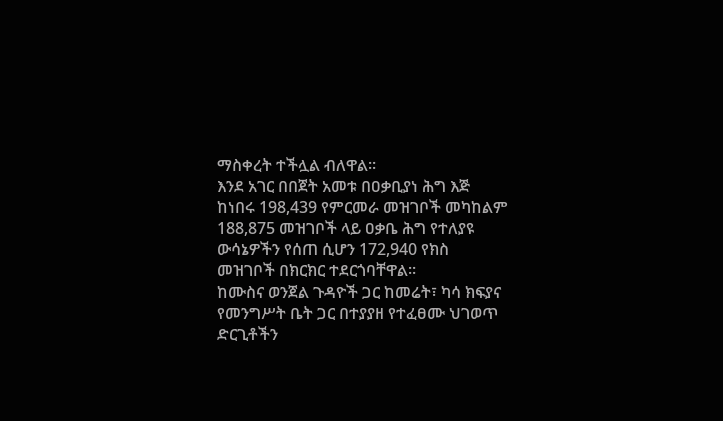ማስቀረት ተችሏል ብለዋል፡፡
እንደ አገር በበጀት አመቱ በዐቃቢያነ ሕግ እጅ ከነበሩ 198,439 የምርመራ መዝገቦች መካከልም 188,875 መዝገቦች ላይ ዐቃቤ ሕግ የተለያዩ ውሳኔዎችን የሰጠ ሲሆን 172,940 የክስ መዝገቦች በክርክር ተደርጎባቸዋል፡፡
ከሙስና ወንጀል ጉዳዮች ጋር ከመሬት፣ ካሳ ክፍያና የመንግሥት ቤት ጋር በተያያዘ የተፈፀሙ ህገወጥ ድርጊቶችን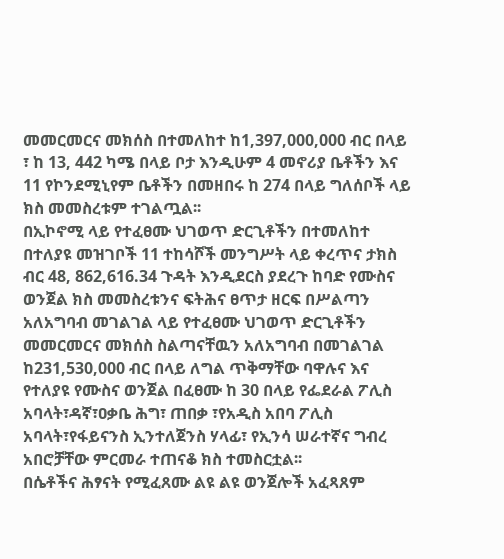መመርመርና መክሰስ በተመለከተ ከ1,397,000,000 ብር በላይ ፣ ከ 13, 442 ካሜ በላይ ቦታ እንዲሁም 4 መኖሪያ ቤቶችን እና 11 የኮንደሚኒየም ቤቶችን በመዘበሩ ከ 274 በላይ ግለሰቦች ላይ ክስ መመስረቱም ተገልጧል፡፡
በኢኮኖሚ ላይ የተፈፀሙ ህገወጥ ድርጊቶችን በተመለከተ በተለያዩ መዝገቦች 11 ተከሳሾች መንግሥት ላይ ቀረጥና ታክስ ብር 48, 862,616.34 ጉዳት እንዲደርስ ያደረጉ ከባድ የሙስና ወንጀል ክስ መመስረቱንና ፍትሕና ፀጥታ ዘርፍ በሥልጣን አለአግባብ መገልገል ላይ የተፈፀሙ ህገወጥ ድርጊቶችን መመርመርና መክሰስ ስልጣናቸዉን አለአግባብ በመገልገል ከ231,530,000 ብር በላይ ለግል ጥቅማቸው ባዋሉና እና የተለያዩ የሙስና ወንጀል በፈፀሙ ከ 30 በላይ የፌደራል ፖሊስ አባላት፣ዳኛ፣ዐቃቤ ሕግ፣ ጠበቃ ፣የአዲስ አበባ ፖሊስ አባላት፣የፋይናንስ ኢንተለጀንስ ሃላፊ፣ የኢንሳ ሠራተኛና ግብረ አበሮቻቸው ምርመራ ተጠናቆ ክስ ተመስርቷል፡፡
በሴቶችና ሕፃናት የሚፈጸሙ ልዩ ልዩ ወንጀሎች አፈጻጸም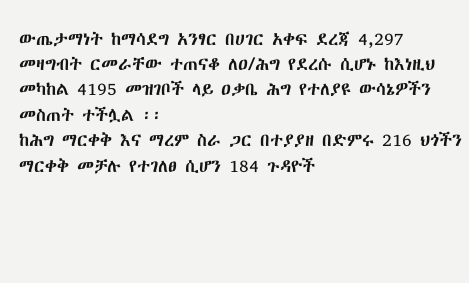ውጤታማነት ከማሳደግ አንፃር በሀገር አቀፍ ደረጃ 4,297 መዛግብት ርመራቸው ተጠናቆ ለዐ/ሕግ የደረሱ ሲሆኑ ከእነዚህ መካከል 4195 መዝገቦች ላይ ዐቃቤ ሕግ የተለያዩ ውሳኔዎችን መስጠት ተችሏል ፡፡
ከሕግ ማርቀቅ እና ማረም ስራ ጋር በተያያዘ በድምሩ 216 ህጎችን ማርቀቅ መቻሉ የተገለፀ ሲሆን 184 ጉዳዮች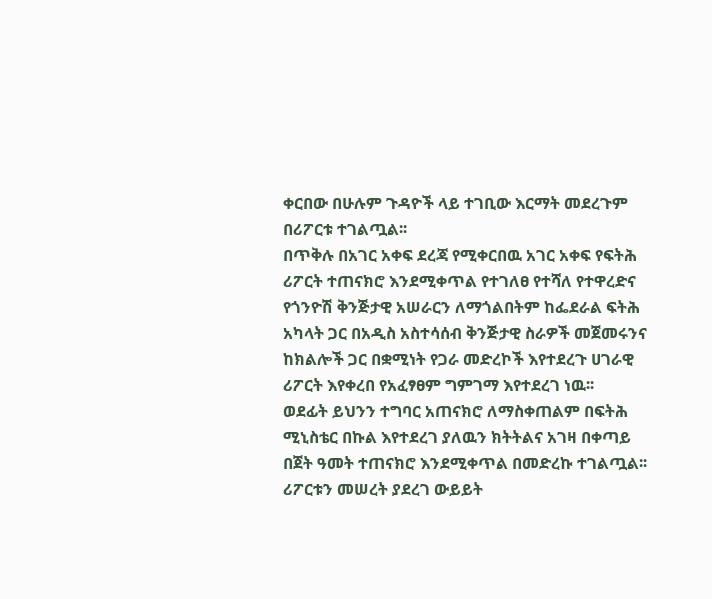ቀርበው በሁሉም ጉዳዮች ላይ ተገቢው እርማት መደረጉም በሪፖርቱ ተገልጧል፡፡
በጥቅሉ በአገር አቀፍ ደረጃ የሚቀርበዉ አገር አቀፍ የፍትሕ ሪፖርት ተጠናክሮ እንደሚቀጥል የተገለፀ የተሻለ የተዋረድና የጎንዮሽ ቅንጅታዊ አሠራርን ለማጎልበትም ከፌደራል ፍትሕ አካላት ጋር በአዲስ አስተሳሰብ ቅንጅታዊ ስራዎች መጀመሩንና ከክልሎች ጋር በቋሚነት የጋራ መድረኮች እየተደረጉ ሀገራዊ ሪፖርት እየቀረበ የአፈፃፀም ግምገማ እየተደረገ ነዉ፡፡
ወደፊት ይህንን ተግባር አጠናክሮ ለማስቀጠልም በፍትሕ ሚኒስቴር በኩል እየተደረገ ያለዉን ክትትልና አገዛ በቀጣይ በጀት ዓመት ተጠናክሮ እንደሚቀጥል በመድረኩ ተገልጧል፡፡
ሪፖርቱን መሠረት ያደረገ ውይይት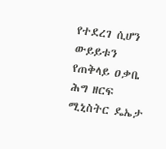የተደረገ ሲሆን ውይይቱን የጠቅላይ ዐቃቤ ሕግ ዘርፍ ሚኒስትር ዴኤታ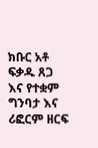ክቡር አቶ ፍቃዱ ጸጋ እና የተቋም ግንባታ እና ሪፎርም ዘርፍ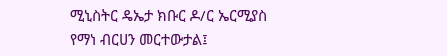ሚኒስትር ዴኤታ ክቡር ዶ/ር ኤርሚያስ የማነ ብርሀን መርተውታል፤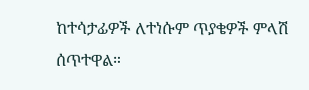ከተሳታፊዎች ለተነሱም ጥያቄዎች ምላሽ ሰጥተዋል።